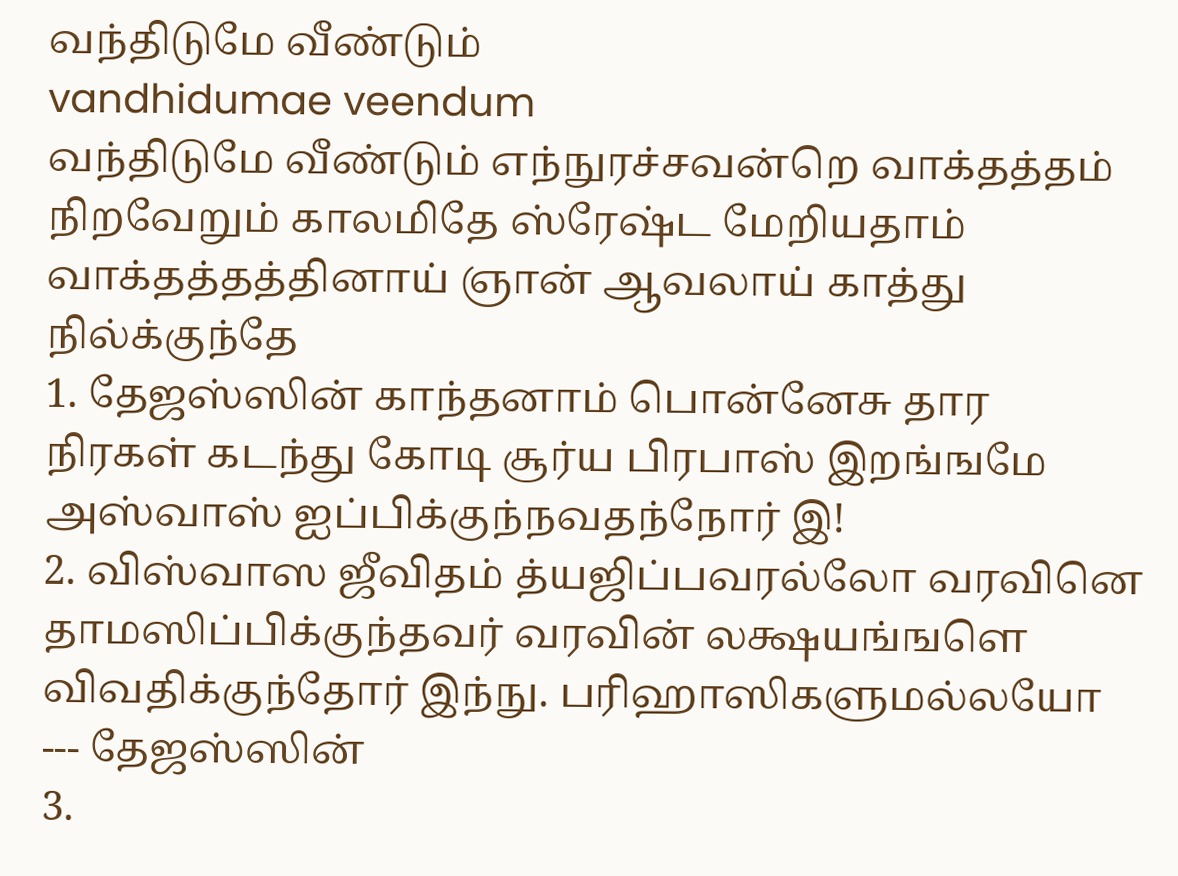வந்திடுமே வீண்டும்
vandhidumae veendum
வந்திடுமே வீண்டும் எந்நுரச்சவன்றெ வாக்தத்தம் நிறவேறும் காலமிதே ஸ்ரேஷ்ட மேறியதாம் வாக்தத்தத்தினாய் ஞான் ஆவலாய் காத்து நில்க்குந்தே
1. தேஜஸ்ஸின் காந்தனாம் பொன்னேசு தார நிரகள் கடந்து கோடி சூர்ய பிரபாஸ் இறங்ஙமே அஸ்வாஸ் ஐப்பிக்குந்நவதந்நோர் இ!
2. விஸ்வாஸ ஜீவிதம் த்யஜிப்பவரல்லோ வரவினெ தாமஸிப்பிக்குந்தவர் வரவின் லக்ஷயங்ஙளெ விவதிக்குந்தோர் இந்நு. பரிஹாஸிகளுமல்லயோ --- தேஜஸ்ஸின்
3.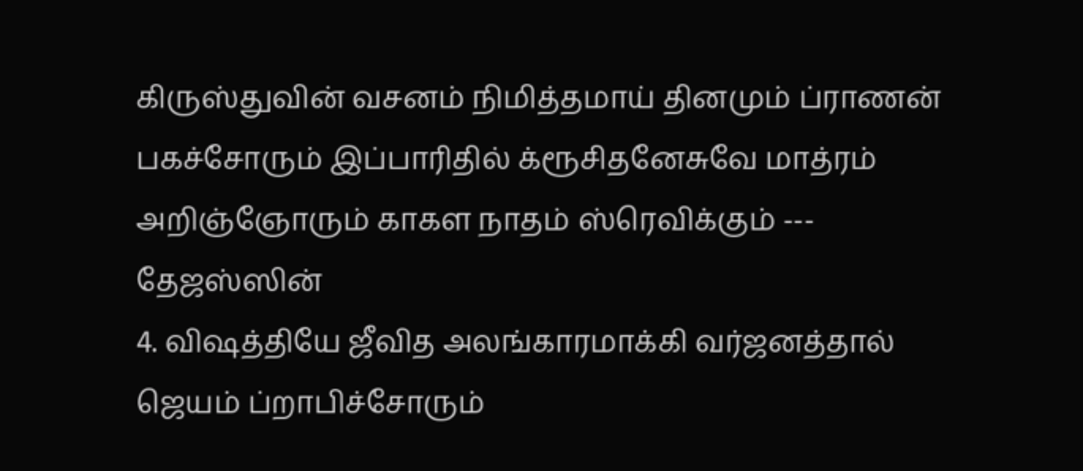கிருஸ்துவின் வசனம் நிமித்தமாய் தினமும் ப்ராணன் பகச்சோரும் இப்பாரிதில் க்ரூசிதனேசுவே மாத்ரம் அறிஞ்ஞோரும் காகள நாதம் ஸ்ரெவிக்கும் --- தேஜஸ்ஸின்
4. விஷத்தியே ஜீவித அலங்காரமாக்கி வர்ஜனத்தால் ஜெயம் ப்றாபிச்சோரும்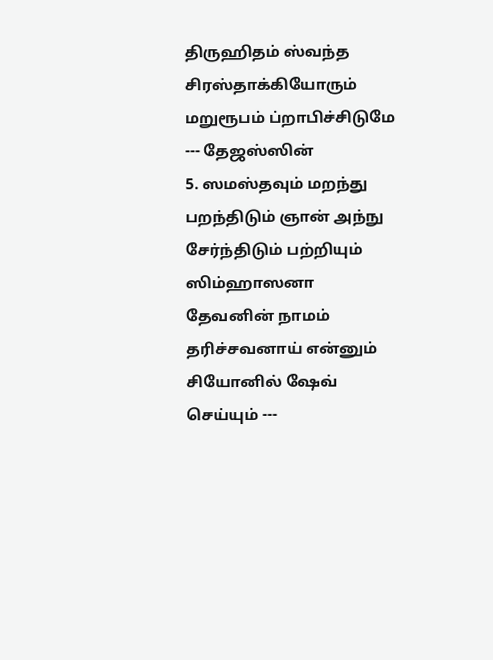திருஹிதம் ஸ்வந்த சிரஸ்தாக்கியோரும் மறுரூபம் ப்றாபிச்சிடுமே --- தேஜஸ்ஸின்
5. ஸமஸ்தவும் மறந்து பறந்திடும் ஞான் அந்நு சேர்ந்திடும் பற்றியும் ஸிம்ஹாஸனா தேவனின் நாமம் தரிச்சவனாய் என்னும் சியோனில் ஷேவ் செய்யும் ---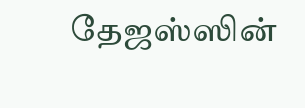தேஜஸ்ஸின்